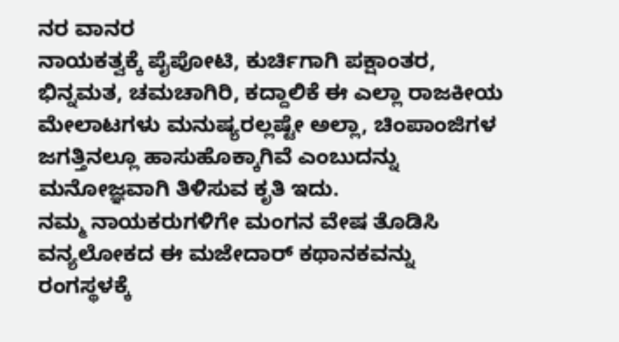ನರ ವಾನರ
ನಾಯಕತ್ವಕ್ಕೆ ಪೈಪೋಟಿ, ಕುರ್ಚಿಗಾಗಿ ಪಕ್ಷಾಂತರ, ಭಿನ್ನಮತ, ಚಮಚಾಗಿರಿ, ಕದ್ದಾಲಿಕೆ ಈ ಎಲ್ಲಾ ರಾಜಕೀಯ ಮೇಲಾಟಗಳು ಮನುಷ್ಯರಲ್ಲಷ್ಟೇ ಅಲ್ಲಾ, ಚಿಂಪಾಂಜಿಗಳ ಜಗತ್ತಿನಲ್ಲೂ ಹಾಸುಹೊಕ್ಕಾಗಿವೆ ಎಂಬುದನ್ನು ಮನೋಜ್ಞವಾಗಿ ತಿಳಿಸುವ ಕೃತಿ ಇದು.
ನಮ್ಮ ನಾಯಕರುಗಳಿಗೇ ಮಂಗನ ವೇಷ ತೊಡಿಸಿ ವನ್ಯಲೋಕದ ಈ ಮಜೇದಾರ್ ಕಥಾನಕವನ್ನು ರಂಗಸ್ಥಳಕ್ಕೆ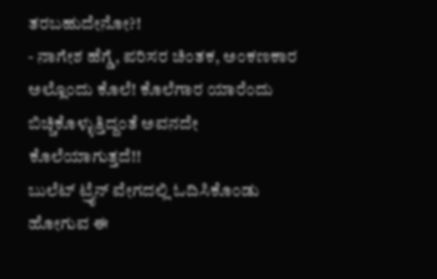ತರಬಹುದೇನೋ?!
- ನಾಗೇಶ ಹೆಗ್ಡೆ, ಪರಿಸರ ಚಿಂತಕ, ಅಂಕಣಕಾರ
ಅಲ್ಲೊಂದು ಕೊಲೆ! ಕೊಲೆಗಾರ ಯಾರೆಂದು ಬಿಚ್ಚಿಕೊಳ್ಳುತ್ತಿದ್ದಂತೆ ಅವನದೇ ಕೊಲೆಯಾಗುತ್ತದೆ!!
ಬುಲೆಟ್ ಟ್ರೈನ್ ವೇಗದಲ್ಲಿ ಓದಿಸಿಕೊಂಡು ಹೋಗುವ ಈ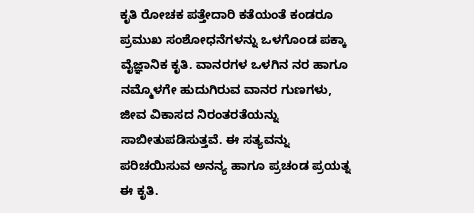ಕೃತಿ ರೋಚಕ ಪತ್ತೇದಾರಿ ಕತೆಯಂತೆ ಕಂಡರೂ ಪ್ರಮುಖ ಸಂಶೋಧನೆಗಳನ್ನು ಒಳಗೊಂಡ ಪಕ್ಕಾ ವೈಜ್ಞಾನಿಕ ಕೃತಿ. ವಾನರಗಳ ಒಳಗಿನ ನರ ಹಾಗೂ ನಮ್ಮೊಳಗೇ ಹುದುಗಿರುವ ವಾನರ ಗುಣಗಳು, ಜೀವ ವಿಕಾಸದ ನಿರಂತರತೆಯನ್ನು ಸಾಬೀತುಪಡಿಸುತ್ತವೆ. ಈ ಸತ್ಯವನ್ನು ಪರಿಚಯಿಸುವ ಅನನ್ಯ ಹಾಗೂ ಪ್ರಚಂಡ ಪ್ರಯತ್ನ ಈ ಕೃತಿ.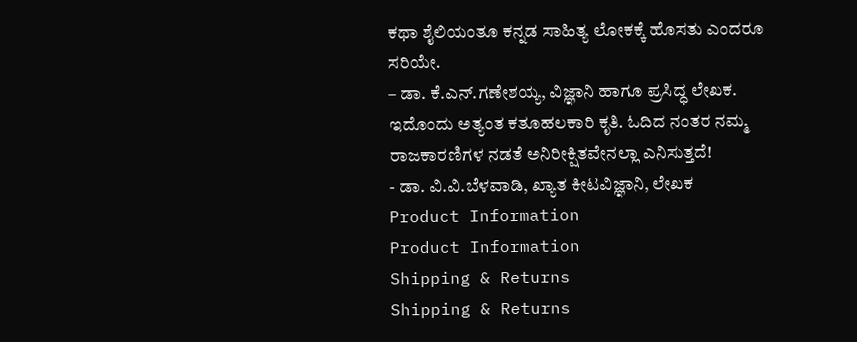ಕಥಾ ಶೈಲಿಯಂತೂ ಕನ್ನಡ ಸಾಹಿತ್ಯ ಲೋಕಕ್ಕೆ ಹೊಸತು ಎಂದರೂ ಸರಿಯೇ.
– ಡಾ. ಕೆ.ಎನ್.ಗಣೇಶಯ್ಯ, ವಿಜ್ಞಾನಿ ಹಾಗೂ ಪ್ರಸಿದ್ಧ ಲೇಖಕ.
ಇದೊಂದು ಅತ್ಯಂತ ಕತೂಹಲಕಾರಿ ಕೃತಿ. ಓದಿದ ನಂತರ ನಮ್ಮ ರಾಜಕಾರಣಿಗಳ ನಡತೆ ಅನಿರೀಕ್ಷಿತವೇನಲ್ಲಾ ಎನಿಸುತ್ತದೆ!
- ಡಾ. ವಿ.ವಿ.ಬೆಳವಾಡಿ, ಖ್ಯಾತ ಕೀಟವಿಜ್ಞಾನಿ, ಲೇಖಕ
Product Information
Product Information
Shipping & Returns
Shipping & Returns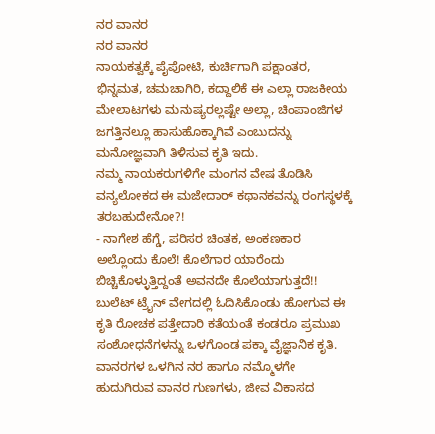ನರ ವಾನರ
ನರ ವಾನರ
ನಾಯಕತ್ವಕ್ಕೆ ಪೈಪೋಟಿ, ಕುರ್ಚಿಗಾಗಿ ಪಕ್ಷಾಂತರ, ಭಿನ್ನಮತ, ಚಮಚಾಗಿರಿ, ಕದ್ದಾಲಿಕೆ ಈ ಎಲ್ಲಾ ರಾಜಕೀಯ ಮೇಲಾಟಗಳು ಮನುಷ್ಯರಲ್ಲಷ್ಟೇ ಅಲ್ಲಾ, ಚಿಂಪಾಂಜಿಗಳ ಜಗತ್ತಿನಲ್ಲೂ ಹಾಸುಹೊಕ್ಕಾಗಿವೆ ಎಂಬುದನ್ನು ಮನೋಜ್ಞವಾಗಿ ತಿಳಿಸುವ ಕೃತಿ ಇದು.
ನಮ್ಮ ನಾಯಕರುಗಳಿಗೇ ಮಂಗನ ವೇಷ ತೊಡಿಸಿ ವನ್ಯಲೋಕದ ಈ ಮಜೇದಾರ್ ಕಥಾನಕವನ್ನು ರಂಗಸ್ಥಳಕ್ಕೆ ತರಬಹುದೇನೋ?!
- ನಾಗೇಶ ಹೆಗ್ಡೆ, ಪರಿಸರ ಚಿಂತಕ, ಅಂಕಣಕಾರ
ಅಲ್ಲೊಂದು ಕೊಲೆ! ಕೊಲೆಗಾರ ಯಾರೆಂದು ಬಿಚ್ಚಿಕೊಳ್ಳುತ್ತಿದ್ದಂತೆ ಅವನದೇ ಕೊಲೆಯಾಗುತ್ತದೆ!!
ಬುಲೆಟ್ ಟ್ರೈನ್ ವೇಗದಲ್ಲಿ ಓದಿಸಿಕೊಂಡು ಹೋಗುವ ಈ ಕೃತಿ ರೋಚಕ ಪತ್ತೇದಾರಿ ಕತೆಯಂತೆ ಕಂಡರೂ ಪ್ರಮುಖ ಸಂಶೋಧನೆಗಳನ್ನು ಒಳಗೊಂಡ ಪಕ್ಕಾ ವೈಜ್ಞಾನಿಕ ಕೃತಿ. ವಾನರಗಳ ಒಳಗಿನ ನರ ಹಾಗೂ ನಮ್ಮೊಳಗೇ ಹುದುಗಿರುವ ವಾನರ ಗುಣಗಳು, ಜೀವ ವಿಕಾಸದ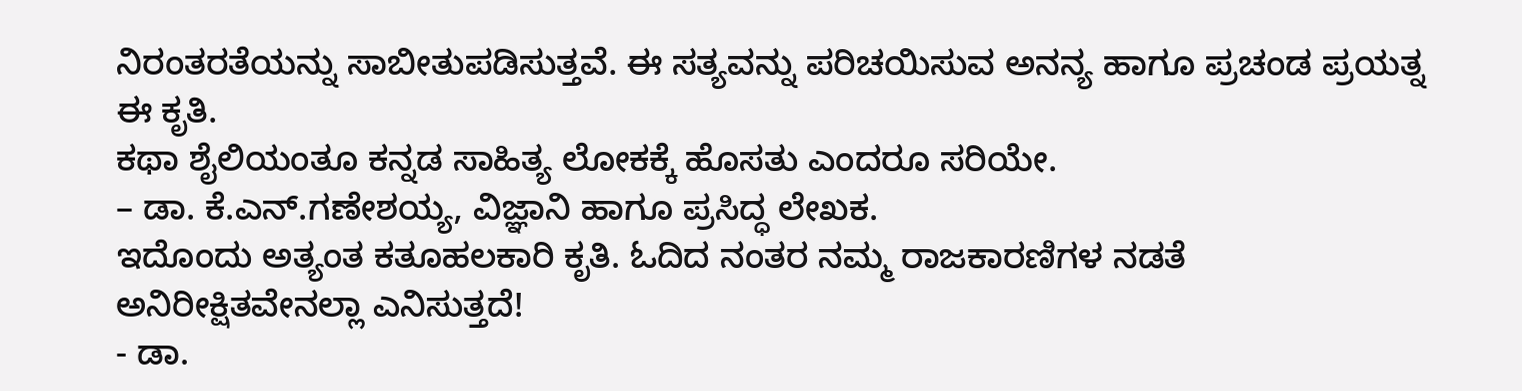ನಿರಂತರತೆಯನ್ನು ಸಾಬೀತುಪಡಿಸುತ್ತವೆ. ಈ ಸತ್ಯವನ್ನು ಪರಿಚಯಿಸುವ ಅನನ್ಯ ಹಾಗೂ ಪ್ರಚಂಡ ಪ್ರಯತ್ನ ಈ ಕೃತಿ.
ಕಥಾ ಶೈಲಿಯಂತೂ ಕನ್ನಡ ಸಾಹಿತ್ಯ ಲೋಕಕ್ಕೆ ಹೊಸತು ಎಂದರೂ ಸರಿಯೇ.
– ಡಾ. ಕೆ.ಎನ್.ಗಣೇಶಯ್ಯ, ವಿಜ್ಞಾನಿ ಹಾಗೂ ಪ್ರಸಿದ್ಧ ಲೇಖಕ.
ಇದೊಂದು ಅತ್ಯಂತ ಕತೂಹಲಕಾರಿ ಕೃತಿ. ಓದಿದ ನಂತರ ನಮ್ಮ ರಾಜಕಾರಣಿಗಳ ನಡತೆ ಅನಿರೀಕ್ಷಿತವೇನಲ್ಲಾ ಎನಿಸುತ್ತದೆ!
- ಡಾ.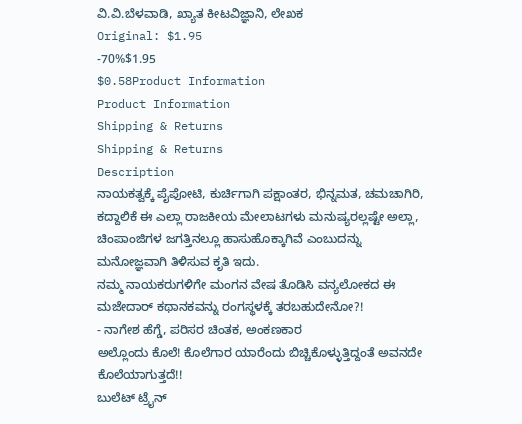ವಿ.ವಿ.ಬೆಳವಾಡಿ, ಖ್ಯಾತ ಕೀಟವಿಜ್ಞಾನಿ, ಲೇಖಕ
Original: $1.95
-70%$1.95
$0.58Product Information
Product Information
Shipping & Returns
Shipping & Returns
Description
ನಾಯಕತ್ವಕ್ಕೆ ಪೈಪೋಟಿ, ಕುರ್ಚಿಗಾಗಿ ಪಕ್ಷಾಂತರ, ಭಿನ್ನಮತ, ಚಮಚಾಗಿರಿ, ಕದ್ದಾಲಿಕೆ ಈ ಎಲ್ಲಾ ರಾಜಕೀಯ ಮೇಲಾಟಗಳು ಮನುಷ್ಯರಲ್ಲಷ್ಟೇ ಅಲ್ಲಾ, ಚಿಂಪಾಂಜಿಗಳ ಜಗತ್ತಿನಲ್ಲೂ ಹಾಸುಹೊಕ್ಕಾಗಿವೆ ಎಂಬುದನ್ನು ಮನೋಜ್ಞವಾಗಿ ತಿಳಿಸುವ ಕೃತಿ ಇದು.
ನಮ್ಮ ನಾಯಕರುಗಳಿಗೇ ಮಂಗನ ವೇಷ ತೊಡಿಸಿ ವನ್ಯಲೋಕದ ಈ ಮಜೇದಾರ್ ಕಥಾನಕವನ್ನು ರಂಗಸ್ಥಳಕ್ಕೆ ತರಬಹುದೇನೋ?!
- ನಾಗೇಶ ಹೆಗ್ಡೆ, ಪರಿಸರ ಚಿಂತಕ, ಅಂಕಣಕಾರ
ಅಲ್ಲೊಂದು ಕೊಲೆ! ಕೊಲೆಗಾರ ಯಾರೆಂದು ಬಿಚ್ಚಿಕೊಳ್ಳುತ್ತಿದ್ದಂತೆ ಅವನದೇ ಕೊಲೆಯಾಗುತ್ತದೆ!!
ಬುಲೆಟ್ ಟ್ರೈನ್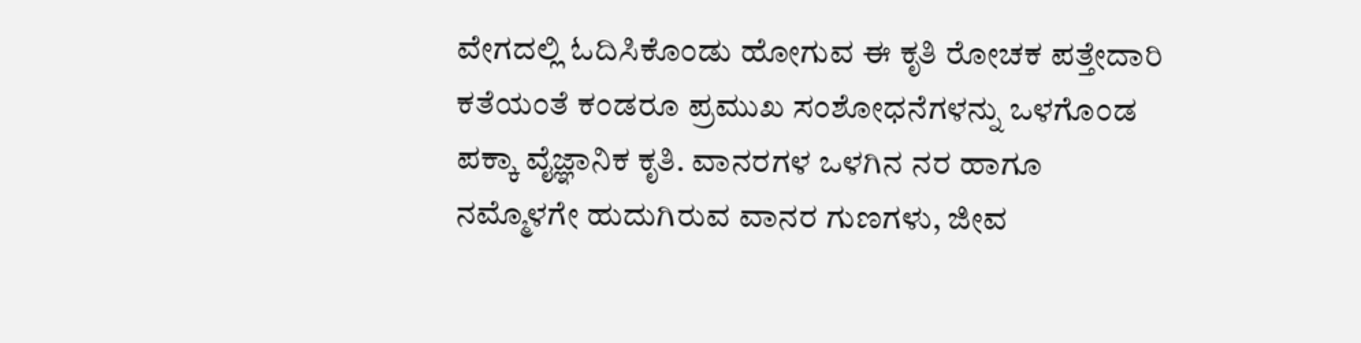ವೇಗದಲ್ಲಿ ಓದಿಸಿಕೊಂಡು ಹೋಗುವ ಈ ಕೃತಿ ರೋಚಕ ಪತ್ತೇದಾರಿ ಕತೆಯಂತೆ ಕಂಡರೂ ಪ್ರಮುಖ ಸಂಶೋಧನೆಗಳನ್ನು ಒಳಗೊಂಡ ಪಕ್ಕಾ ವೈಜ್ಞಾನಿಕ ಕೃತಿ. ವಾನರಗಳ ಒಳಗಿನ ನರ ಹಾಗೂ ನಮ್ಮೊಳಗೇ ಹುದುಗಿರುವ ವಾನರ ಗುಣಗಳು, ಜೀವ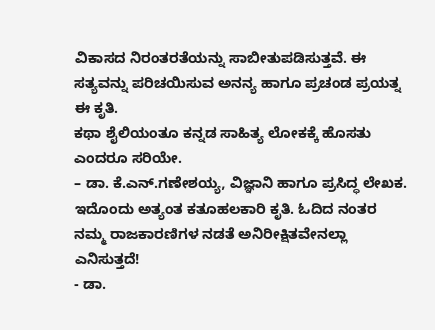ವಿಕಾಸದ ನಿರಂತರತೆಯನ್ನು ಸಾಬೀತುಪಡಿಸುತ್ತವೆ. ಈ ಸತ್ಯವನ್ನು ಪರಿಚಯಿಸುವ ಅನನ್ಯ ಹಾಗೂ ಪ್ರಚಂಡ ಪ್ರಯತ್ನ ಈ ಕೃತಿ.
ಕಥಾ ಶೈಲಿಯಂತೂ ಕನ್ನಡ ಸಾಹಿತ್ಯ ಲೋಕಕ್ಕೆ ಹೊಸತು ಎಂದರೂ ಸರಿಯೇ.
– ಡಾ. ಕೆ.ಎನ್.ಗಣೇಶಯ್ಯ, ವಿಜ್ಞಾನಿ ಹಾಗೂ ಪ್ರಸಿದ್ಧ ಲೇಖಕ.
ಇದೊಂದು ಅತ್ಯಂತ ಕತೂಹಲಕಾರಿ ಕೃತಿ. ಓದಿದ ನಂತರ ನಮ್ಮ ರಾಜಕಾರಣಿಗಳ ನಡತೆ ಅನಿರೀಕ್ಷಿತವೇನಲ್ಲಾ ಎನಿಸುತ್ತದೆ!
- ಡಾ.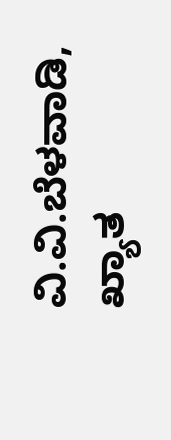ವಿ.ವಿ.ಬೆಳವಾಡಿ, ಖ್ಯಾತ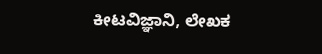ಕೀಟವಿಜ್ಞಾನಿ, ಲೇಖಕ